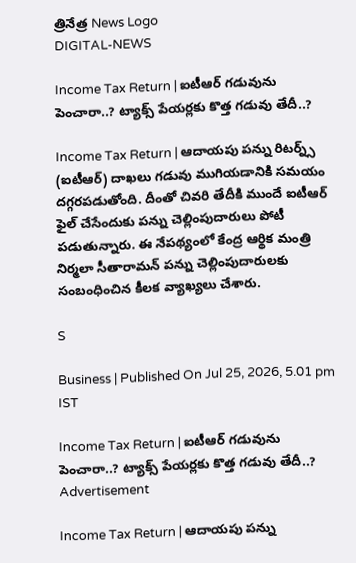త్రినేత్ర News Logo
DIGITAL-NEWS

Income Tax Return | ఐటీఆర్ గ‌డువును పెంచారా..? ట్యాక్స్ పేయ‌ర్ల‌కు కొత్త గ‌డువు తేదీ..?

Income Tax Return | ఆదాయపు పన్ను రిటర్న్స్ (ఐటీఆర్) దాఖలు గడువు ముగియడానికి సమయం దగ్గరపడుతోంది. దీంతో చివరి తేదీకి ముందే ఐటీఆర్ ఫైల్ చేసేందుకు పన్ను చెల్లింపుదారులు పోటీ పడుతున్నారు. ఈ నేపథ్యంలో కేంద్ర ఆర్థిక మంత్రి నిర్మలా సీతారామన్ పన్ను చెల్లింపుదారులకు సంబంధించిన కీలక వ్యాఖ్యలు చేశారు.

S

Business | Published On Jul 25, 2026, 5.01 pm IST

Income Tax Return | ఐటీఆర్ గ‌డువును పెంచారా..? ట్యాక్స్ పేయ‌ర్ల‌కు కొత్త గ‌డువు తేదీ..?
Advertisement

Income Tax Return | ఆదాయపు పన్ను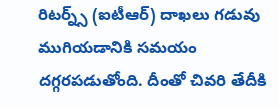రిటర్న్స్ (ఐటీఆర్) దాఖలు గడువు ముగియడానికి సమయం దగ్గరపడుతోంది. దీంతో చివరి తేదీకి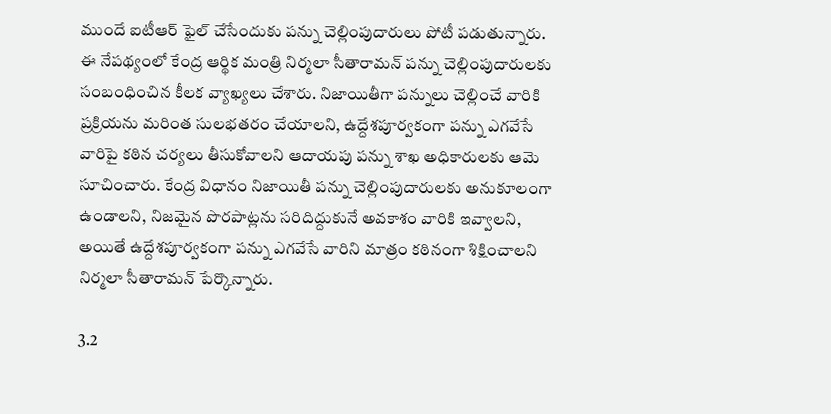ముందే ఐటీఆర్ ఫైల్ చేసేందుకు పన్ను చెల్లింపుదారులు పోటీ పడుతున్నారు. ఈ నేపథ్యంలో కేంద్ర ఆర్థిక మంత్రి నిర్మలా సీతారామన్ పన్ను చెల్లింపుదారులకు సంబంధించిన కీలక వ్యాఖ్యలు చేశారు. నిజాయితీగా పన్నులు చెల్లించే వారికి ప్రక్రియను మరింత సులభతరం చేయాలని, ఉద్దేశపూర్వకంగా పన్ను ఎగవేసే వారిపై కఠిన చర్యలు తీసుకోవాలని ఆదాయపు పన్ను శాఖ అధికారులకు ఆమె సూచించారు. కేంద్ర విధానం నిజాయితీ పన్ను చెల్లింపుదారులకు అనుకూలంగా ఉండాల‌ని, నిజమైన పొరపాట్లను సరిదిద్దుకునే అవకాశం వారికి ఇవ్వాల‌ని, అయితే ఉద్దేశపూర్వకంగా పన్ను ఎగవేసే వారిని మాత్రం కఠినంగా శిక్షించాల‌ని నిర్మలా సీతారామన్ పేర్కొన్నారు.

3.2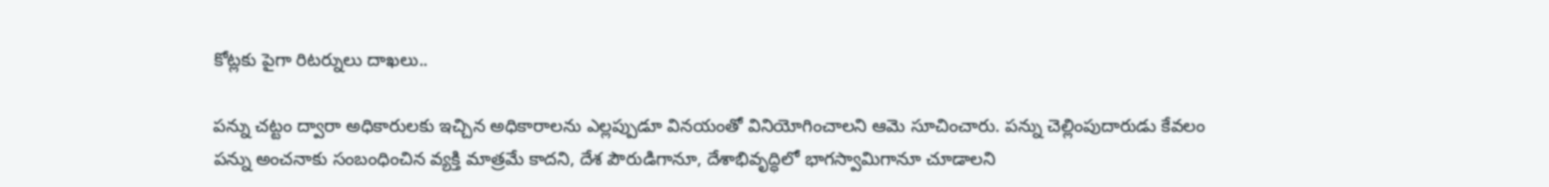కోట్ల‌కు పైగా రిట‌ర్నులు దాఖ‌లు..

పన్ను చట్టం ద్వారా అధికారులకు ఇచ్చిన అధికారాలను ఎల్లప్పుడూ వినయంతో వినియోగించాలని ఆమె సూచించారు. పన్ను చెల్లింపుదారుడు కేవలం పన్ను అంచనాకు సంబంధించిన వ్యక్తి మాత్రమే కాదని, దేశ పౌరుడిగానూ, దేశాభివృద్ధిలో భాగస్వామిగానూ చూడాలని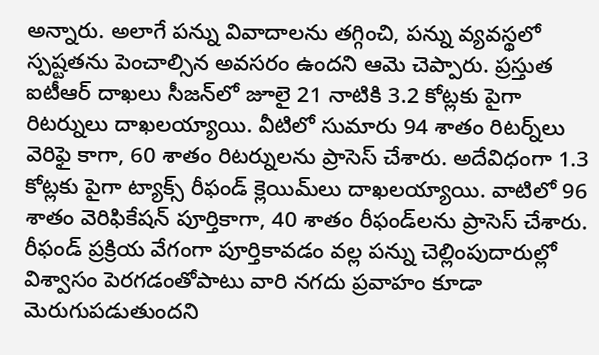అన్నారు. అలాగే పన్ను వివాదాలను తగ్గించి, పన్ను వ్యవస్థలో స్పష్టతను పెంచాల్సిన అవసరం ఉందని ఆమె చెప్పారు. ప్రస్తుత ఐటీఆర్ దాఖలు సీజన్‌లో జూలై 21 నాటికి 3.2 కోట్లకు పైగా రిటర్నులు దాఖలయ్యాయి. వీటిలో సుమారు 94 శాతం రిటర్న్‌లు వెరిఫై కాగా, 60 శాతం రిటర్నుల‌ను ప్రాసెస్ చేశారు. అదేవిధంగా 1.3 కోట్లకు పైగా ట్యాక్స్ రీఫండ్ క్లెయిమ్‌లు దాఖలయ్యాయి. వాటిలో 96 శాతం వెరిఫికేషన్ పూర్తికాగా, 40 శాతం రీఫండ్‌లను ప్రాసెస్ చేశారు. రీఫండ్ ప్రక్రియ వేగంగా పూర్తికావడం వల్ల పన్ను చెల్లింపుదారుల్లో విశ్వాసం పెరగడంతోపాటు వారి నగదు ప్రవాహం కూడా మెరుగుపడుతుందని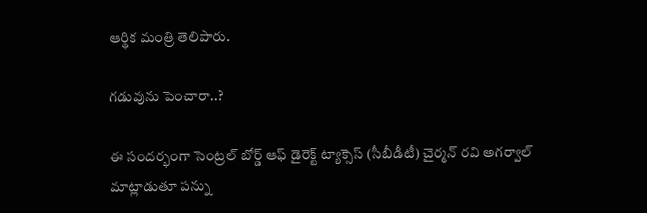ఆర్థిక మంత్రి తెలిపారు.

గ‌డువును పెంచారా..?

ఈ సందర్భంగా సెంట్రల్ బోర్డ్ ఆఫ్ డైరెక్ట్ ట్యాక్సెస్ (సీబీడీటీ) చైర్మన్ రవి అగర్వాల్ మాట్లాడుతూ పన్ను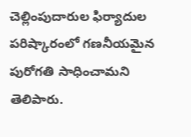చెల్లింపుదారుల ఫిర్యాదుల పరిష్కారంలో గణనీయమైన పురోగతి సాధించామని తెలిపారు.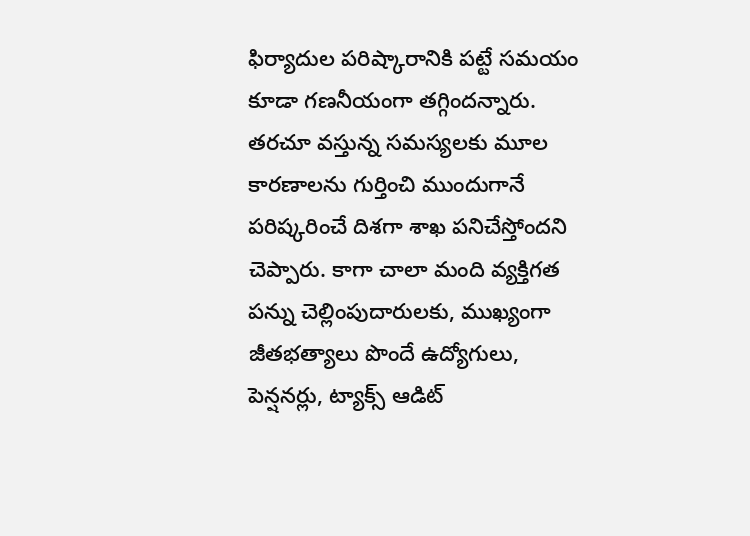ఫిర్యాదుల పరిష్కారానికి పట్టే సమయం కూడా గణనీయంగా తగ్గిందన్నారు. తరచూ వస్తున్న సమస్యలకు మూల కారణాలను గుర్తించి ముందుగానే పరిష్కరించే దిశగా శాఖ పనిచేస్తోందని చెప్పారు. కాగా చాలా మంది వ్యక్తిగత పన్ను చెల్లింపుదారులకు, ముఖ్యంగా జీతభత్యాలు పొందే ఉద్యోగులు, పెన్షనర్లు, ట్యాక్స్ ఆడిట్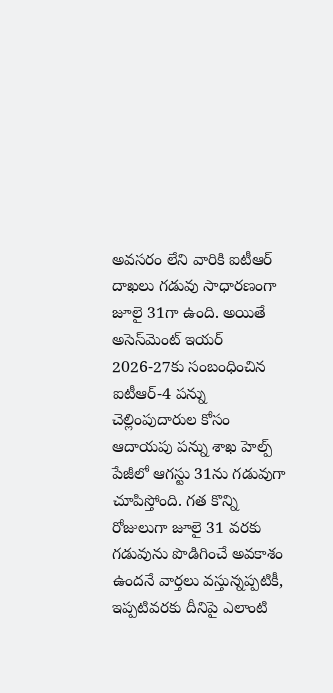అవసరం లేని వారికి ఐటీఆర్ దాఖలు గడువు సాధారణంగా జూలై 31గా ఉంది. అయితే అసెస్‌మెంట్ ఇయర్ 2026-27కు సంబంధించిన ఐటీఆర్-4 పన్ను చెల్లింపుదారుల కోసం ఆదాయపు పన్ను శాఖ హెల్ప్ పేజీలో ఆగస్టు 31ను గడువుగా చూపిస్తోంది. గత కొన్ని రోజులుగా జూలై 31 వ‌ర‌కు గడువును పొడిగించే అవకాశం ఉందనే వార్తలు వస్తున్నప్పటికీ, ఇప్పటివరకు దీనిపై ఎలాంటి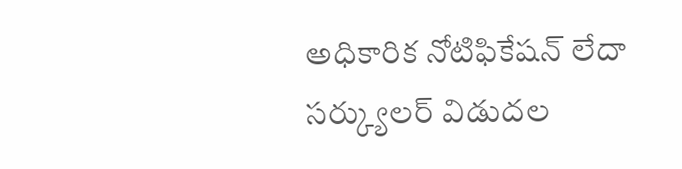అధికారిక నోటిఫికేషన్ లేదా సర్క్యులర్ విడుదల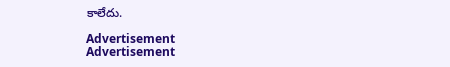కాలేదు.

Advertisement
Advertisement